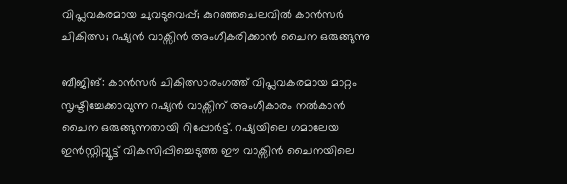വിപ്ലവകരമായ ചുവടുവെപ്പ്; കുറഞ്ഞചെലവിൽ കാൻസർ ചികിത്സ; റഷ്യൻ വാക്സിൻ അംഗീകരിക്കാൻ ചൈന ഒരുങ്ങുന്നു

ബീജിങ്: കാൻസർ ചികിത്സാരംഗത്ത് വിപ്ലവകരമായ മാറ്റം സൃഷ്ടിച്ചേക്കാവുന്ന റഷ്യൻ വാക്സിന് അംഗീകാരം നൽകാൻ ചൈന ഒരുങ്ങുന്നതായി റിപ്പോർട്ട്. റഷ്യയിലെ ഗമാലേയ ഇൻസ്റ്റിറ്റ്യൂട്ട് വികസിപ്പിച്ചെടുത്ത ഈ വാക്സിൻ ചൈനയിലെ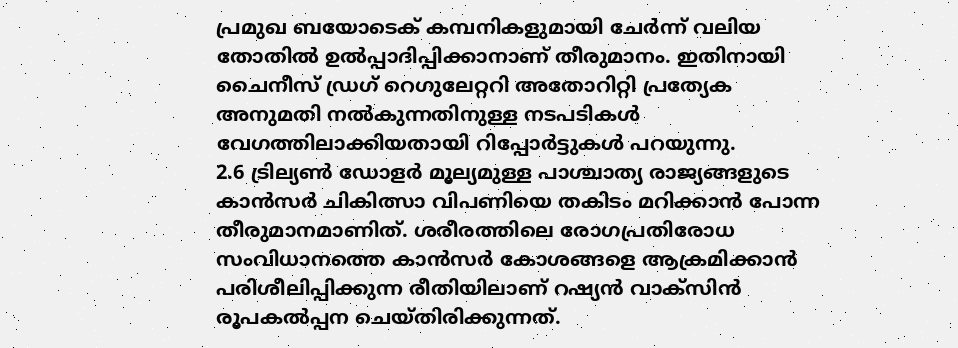പ്രമുഖ ബയോടെക് കമ്പനികളുമായി ചേർന്ന് വലിയ തോതിൽ ഉൽപ്പാദിപ്പിക്കാനാണ് തീരുമാനം. ഇതിനായി ചൈനീസ് ഡ്രഗ് റെഗുലേറ്ററി അതോറിറ്റി പ്രത്യേക അനുമതി നൽകുന്നതിനുള്ള നടപടികൾ വേഗത്തിലാക്കിയതായി റിപ്പോർട്ടുകൾ പറയുന്നു.
2.6 ട്രില്യൺ ഡോളർ മൂല്യമുള്ള പാശ്ചാത്യ രാജ്യങ്ങളുടെ കാൻസർ ചികിത്സാ വിപണിയെ തകിടം മറിക്കാൻ പോന്ന തീരുമാനമാണിത്. ശരീരത്തിലെ രോഗപ്രതിരോധ സംവിധാനത്തെ കാൻസർ കോശങ്ങളെ ആക്രമിക്കാൻ പരിശീലിപ്പിക്കുന്ന രീതിയിലാണ് റഷ്യൻ വാക്സിൻ രൂപകൽപ്പന ചെയ്തിരിക്കുന്നത്.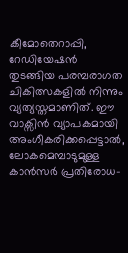കീമോതെറാപ്പി, റേഡിയേഷൻ തുടങ്ങിയ പരമ്പരാഗത ചികിത്സകളിൽ നിന്നും വ്യത്യസ്തമാണിത്. ഈ വാക്സിൻ വ്യാപകമായി അംഗീകരിക്കപ്പെട്ടാൽ, ലോകമെമ്പാടുമുള്ള കാൻസർ പ്രതിരോധ-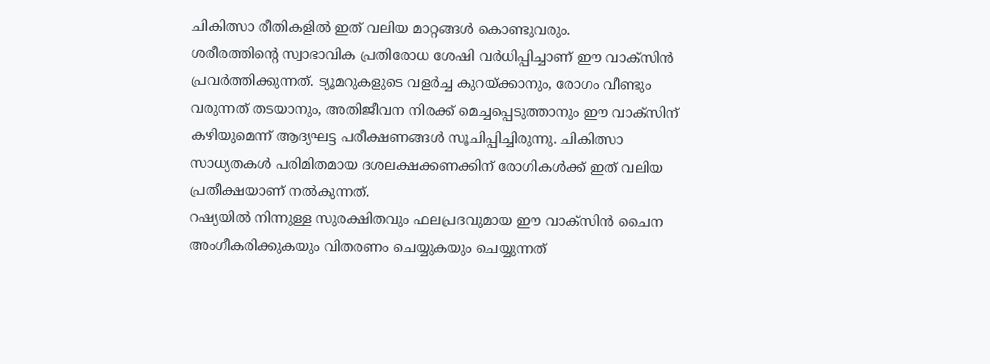ചികിത്സാ രീതികളിൽ ഇത് വലിയ മാറ്റങ്ങൾ കൊണ്ടുവരും.
ശരീരത്തിന്റെ സ്വാഭാവിക പ്രതിരോധ ശേഷി വർധിപ്പിച്ചാണ് ഈ വാക്സിൻ പ്രവർത്തിക്കുന്നത്. ട്യൂമറുകളുടെ വളർച്ച കുറയ്ക്കാനും, രോഗം വീണ്ടും വരുന്നത് തടയാനും, അതിജീവന നിരക്ക് മെച്ചപ്പെടുത്താനും ഈ വാക്സിന് കഴിയുമെന്ന് ആദ്യഘട്ട പരീക്ഷണങ്ങൾ സൂചിപ്പിച്ചിരുന്നു. ചികിത്സാ സാധ്യതകൾ പരിമിതമായ ദശലക്ഷക്കണക്കിന് രോഗികൾക്ക് ഇത് വലിയ പ്രതീക്ഷയാണ് നൽകുന്നത്.
റഷ്യയിൽ നിന്നുള്ള സുരക്ഷിതവും ഫലപ്രദവുമായ ഈ വാക്സിൻ ചൈന അംഗീകരിക്കുകയും വിതരണം ചെയ്യുകയും ചെയ്യുന്നത്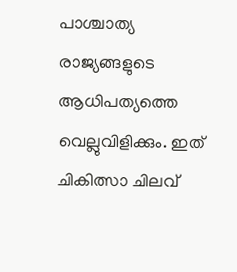പാശ്ചാത്യ രാജ്യങ്ങളുടെ ആധിപത്യത്തെ വെല്ലുവിളിക്കും. ഇത് ചികിത്സാ ചിലവ്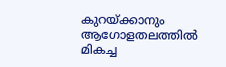കുറയ്ക്കാനും ആഗോളതലത്തിൽ മികച്ച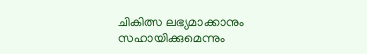ചികിത്സ ലഭ്യമാക്കാനും സഹായിക്കുമെന്നും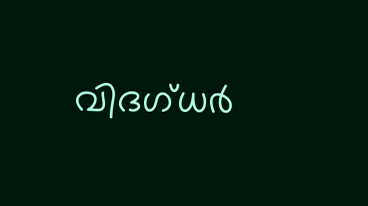വിദഗ്ധർ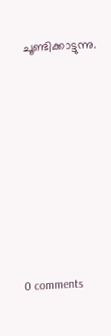ചൂണ്ടിക്കാട്ടുന്നു.










0 comments